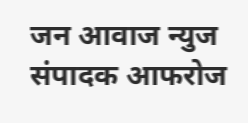जन आवाज न्युज संपादक आफरोज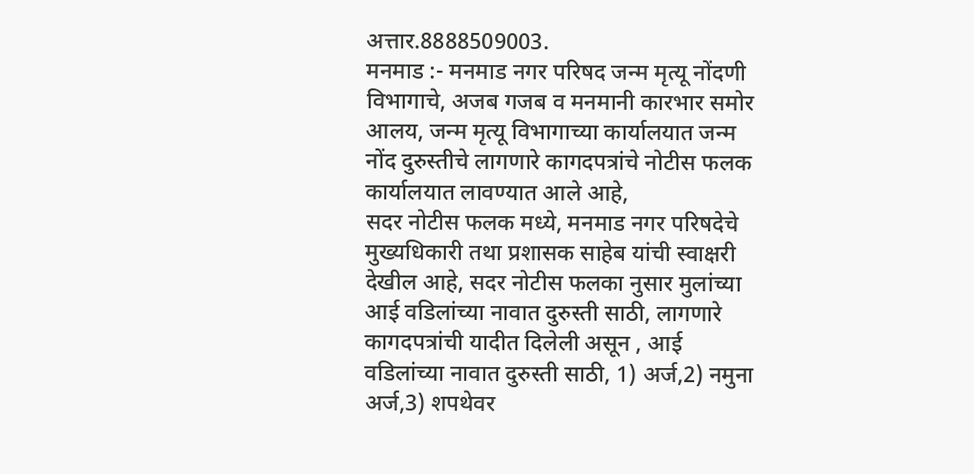अत्तार.8888509003.
मनमाड :- मनमाड नगर परिषद जन्म मृत्यू नोंदणी विभागाचे, अजब गजब व मनमानी कारभार समोर आलय, जन्म मृत्यू विभागाच्या कार्यालयात जन्म नोंद दुरुस्तीचे लागणारे कागदपत्रांचे नोटीस फलक कार्यालयात लावण्यात आले आहे,
सदर नोटीस फलक मध्ये, मनमाड नगर परिषदेचे मुख्यधिकारी तथा प्रशासक साहेब यांची स्वाक्षरी देखील आहे, सदर नोटीस फलका नुसार मुलांच्या आई वडिलांच्या नावात दुरुस्ती साठी, लागणारे कागदपत्रांची यादीत दिलेली असून , आई वडिलांच्या नावात दुरुस्ती साठी, 1) अर्ज,2) नमुना अर्ज,3) शपथेवर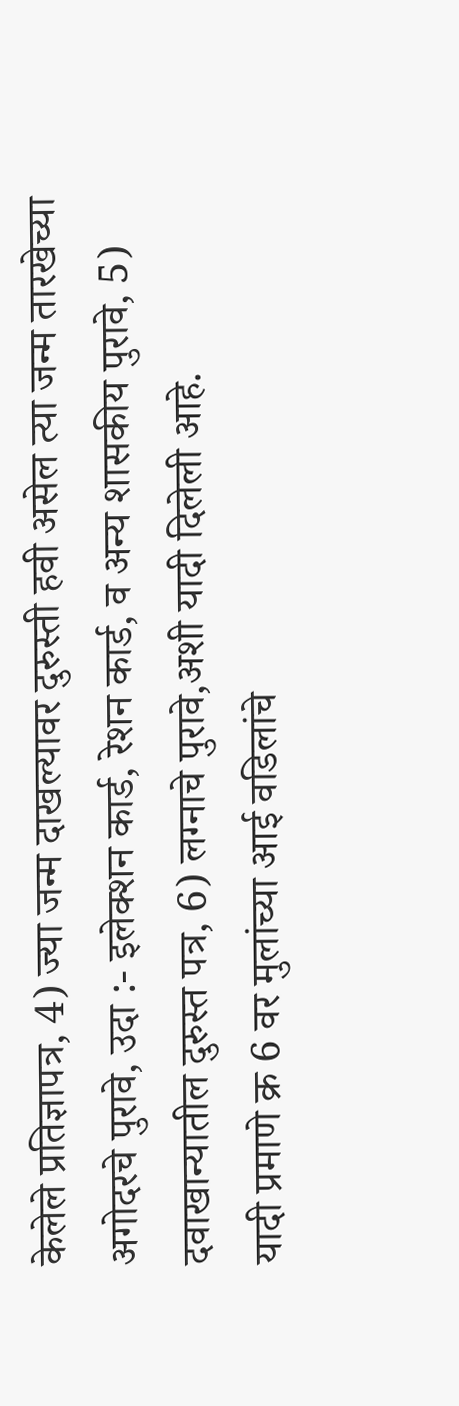केलेले प्रतिज्ञापत्र, 4) ज्या जन्म दाखल्यावर दुरुस्ती हवी असेल त्या जन्म तारखेच्या अगोदरचे पुरावे, उदा :- इलेक्शन कार्ड, रेशन कार्ड, व अन्य शासकीय पुरावे, 5) दवाखान्यातील दुरुस्त पत्र, 6) लग्नाचे पुरावे,अशी यादी दिलेली आहे.
यादी प्रमाणे क्र 6 वर मुलांच्या आई वडिलांचे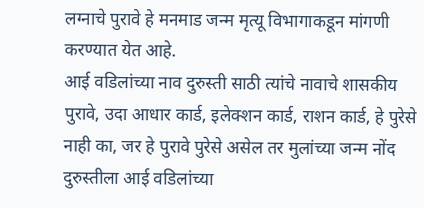लग्नाचे पुरावे हे मनमाड जन्म मृत्यू विभागाकडून मांगणी करण्यात येत आहे.
आई वडिलांच्या नाव दुरुस्ती साठी त्यांचे नावाचे शासकीय पुरावे, उदा आधार कार्ड, इलेक्शन कार्ड, राशन कार्ड, हे पुरेसे नाही का, जर हे पुरावे पुरेसे असेल तर मुलांच्या जन्म नोंद दुरुस्तीला आई वडिलांच्या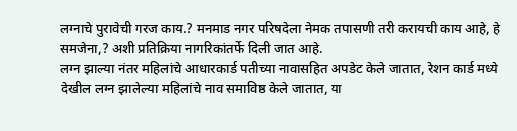लग्नाचे पुरावेची गरज काय.? मनमाड नगर परिषदेला नेमक तपासणी तरी करायची काय आहे, हे समजेना,? अशी प्रतिक्रिया नागरिकांतर्फे दिली जात आहे.
लग्न झाल्या नंतर महिलांचे आधारकार्ड पतीच्या नावासहित अपडेट केले जातात, रेशन कार्ड मध्ये देखील लग्न झालेल्या महिलांचे नाव समाविष्ठ केले जातात, या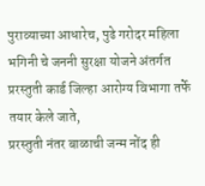पुराव्याच्या आधारेच, पुढे गरोदर महिला भगिनी चे जननी सुरक्षा योजने अंतर्गत प्ररस्तुती कार्ड जिल्हा आरोग्य विभागा तर्फे तयार केले जाते,
प्ररस्तुती नंतर बाळाची जन्म नोंद ही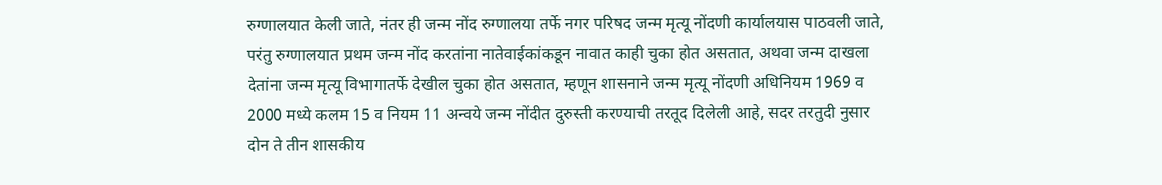रुग्णालयात केली जाते, नंतर ही जन्म नोंद रुग्णालया तर्फे नगर परिषद जन्म मृत्यू नोंदणी कार्यालयास पाठवली जाते, परंतु रुग्णालयात प्रथम जन्म नोंद करतांना नातेवाईकांकडून नावात काही चुका होत असतात, अथवा जन्म दाखला देतांना जन्म मृत्यू विभागातर्फे देखील चुका होत असतात, म्हणून शासनाने जन्म मृत्यू नोंदणी अधिनियम 1969 व 2000 मध्ये कलम 15 व नियम 11 अन्वये जन्म नोंदीत दुरुस्ती करण्याची तरतूद दिलेली आहे, सदर तरतुदी नुसार दोन ते तीन शासकीय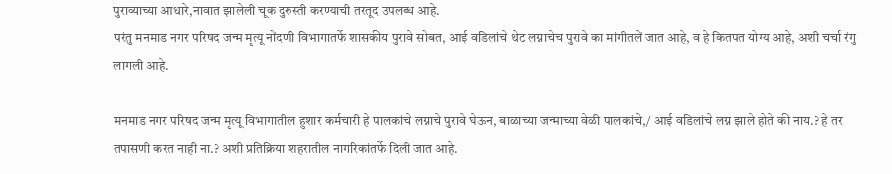पुराव्याच्या आधारे,नावात झालेली चूक दुरुस्ती करण्याची तरतूद उपलब्ध आहे.
परंतु मनमाड नगर परिषद जन्म मृत्यू नोंदणी विभागातर्फे शासकीय पुरावे सोबत, आई वडिलांचे थेट लग्नाचेच पुरावे का मांगीतलें जात आहे, व हे कितपत योग्य आहे, अशी चर्चा रंगु लागली आहे.

मनमाड नगर परिषद जन्म मृत्यू विभागातील हुशार कर्मचारी हे पालकांचे लग्नाचे पुरावे घेऊन, बाळाच्या जन्माच्या वेळी पालकांचे,/ आई वडिलांचे लग्न झाले होते की नाय.? हे तर तपासणी करत नाही ना.? अशी प्रतिक्रिया शहरातील नागरिकांतर्फे दिली जात आहे.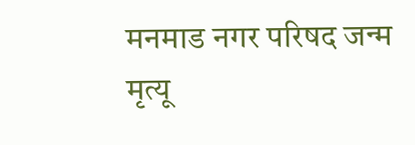मनमाड नगर परिषद जन्म मृत्यू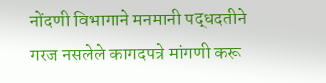नोंदणी विभागाने मनमानी पद्धदतीने गरज नसलेले कागदपत्रे मांगणी करू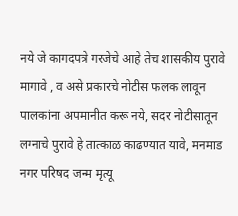नये जे कागदपत्रे गरजेचे आहे तेच शासकीय पुरावे मागावे , व असे प्रकारचे नोटीस फलक लावून पालकांना अपमानीत करू नये, सदर नोटीसातून लग्नाचे पुरावे हे तात्काळ काढण्यात यावे, मनमाड नगर परिषद जन्म मृत्यू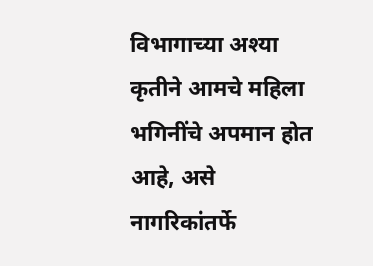विभागाच्या अश्या कृतीने आमचे महिला भगिनींचे अपमान होत आहे, असे नागरिकांतर्फे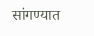सांगण्यात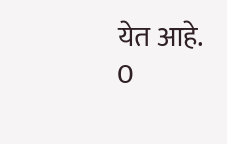येत आहे.
0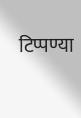टिप्पण्या